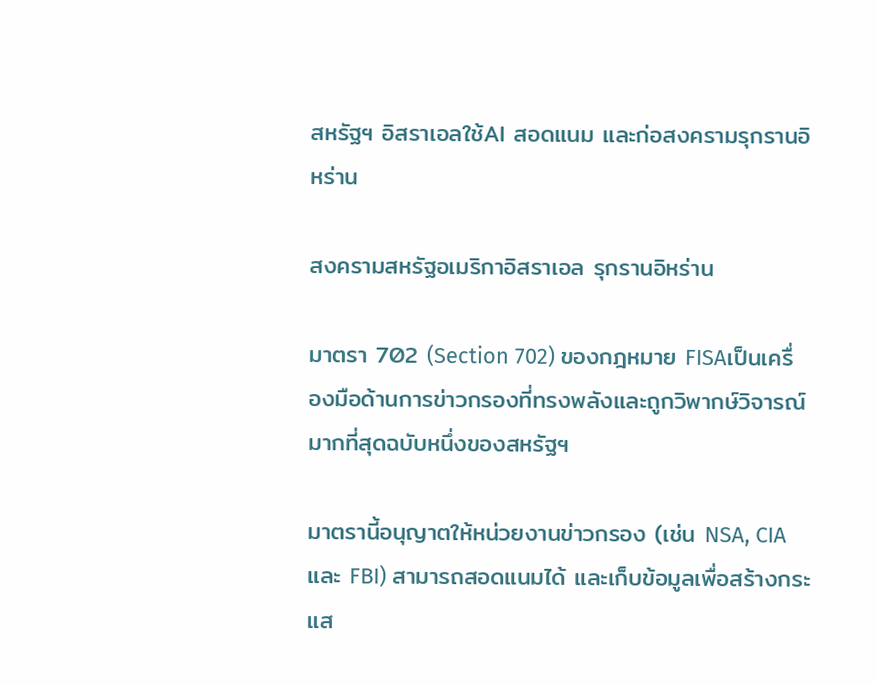สหรัฐฯ อิสราเอลใช้AI สอดแนม และก่อสงครามรุกรานอิหร่าน

สงครามสหรัฐอเมริกาอิสราเอล รุกรานอิหร่าน

มาตรา 702 (Section 702) ของกฎหมาย FISAเป็นเครื่องมือด้านการข่าวกรองที่ทรงพลังและถูกวิพากษ์วิจารณ์มากที่สุดฉบับหนึ่งของสหรัฐฯ

มาตรานี้อนุญาตให้หน่วยงานข่าวกรอง (เช่น NSA, CIA และ FBI) สามารถสอดแนมได้ และเก็บข้อมูลเพื่อสร้างกระแส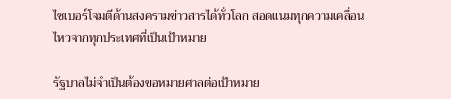ไซเบอร์โจมตีด้านสงครามข่าวสารได้ทั่วโลก สอดแนมทุกความเคลื่อนไหวจากทุกประเทศที่เป็นเป้าหมาย

รัฐบาลไม่จำเป็นต้องขอหมายศาลต่อเป้าหมาย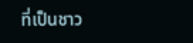ที่เป็นชาว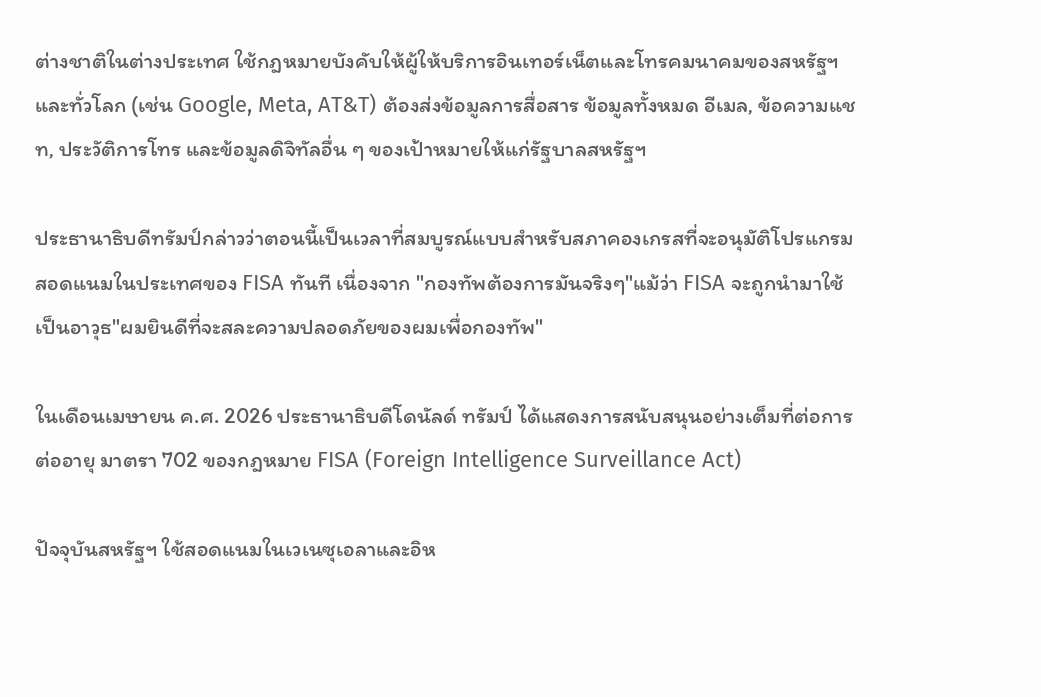ต่างชาติในต่างประเทศ ใช้กฎหมายบังคับให้ผู้ให้บริการอินเทอร์เน็ตและโทรคมนาคมของสหรัฐฯ และทั่วโลก (เช่น Google, Meta, AT&T) ต้องส่งข้อมูลการสื่อสาร ข้อมูลทั้งหมด อีเมล, ข้อความแชท, ประวัติการโทร และข้อมูลดิจิทัลอื่น ๆ ของเป้าหมายให้แก่รัฐบาลสหรัฐฯ

ประธานาธิบดีทรัมป์กล่าวว่าตอนนี้เป็นเวลาที่สมบูรณ์แบบสำหรับสภาคองเกรสที่จะอนุมัติโปรแกรมสอดแนมในประเทศของ FISA ทันที เนื่องจาก "กองทัพต้องการมันจริงๆ"แม้ว่า FISA จะถูกนำมาใช้เป็นอาวุธ"ผมยินดีที่จะสละความปลอดภัยของผมเพื่อกองทัพ"

ในเดือนเมษายน ค.ศ. 2026 ประธานาธิบดีโดนัลด์ ทรัมป์ ได้แสดงการสนับสนุนอย่างเต็มที่ต่อการต่ออายุ มาตรา 702 ของกฎหมาย FISA (Foreign Intelligence Surveillance Act)

ปัจจุบันสหรัฐฯ ใช้สอดแนมในเวเนซุเอลาและอิห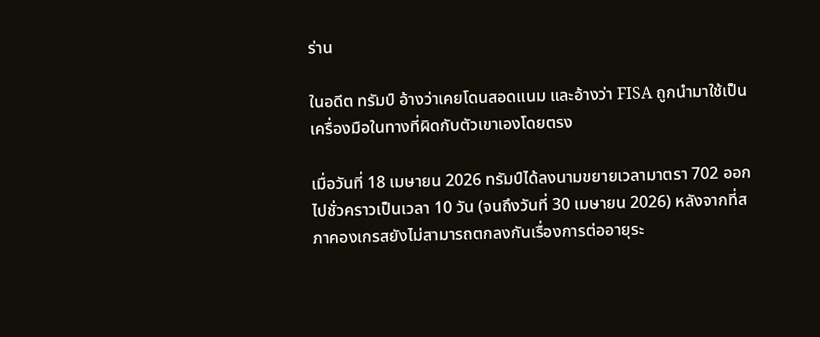ร่าน

ในอดีต ทรัมป์ อ้างว่าเคยโดนสอดแนม และอ้างว่า FISA ถูกนำมาใช้เป็นเครื่องมือในทางที่ผิดกับตัวเขาเองโดยตรง

เมื่อวันที่ 18 เมษายน 2026 ทรัมป์ได้ลงนามขยายเวลามาตรา 702 ออกไปชั่วคราวเป็นเวลา 10 วัน (จนถึงวันที่ 30 เมษายน 2026) หลังจากที่สภาคองเกรสยังไม่สามารถตกลงกันเรื่องการต่ออายุระ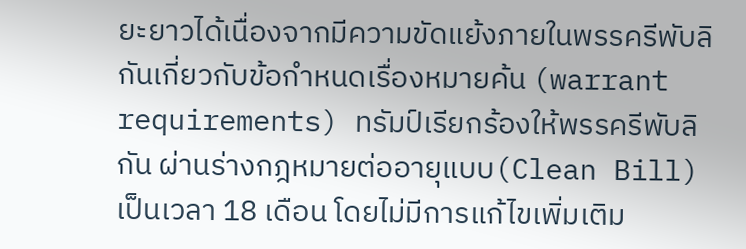ยะยาวได้เนื่องจากมีความขัดแย้งภายในพรรครีพับลิกันเกี่ยวกับข้อกำหนดเรื่องหมายค้น (warrant requirements) ทรัมป์เรียกร้องให้พรรครีพับลิกัน ผ่านร่างกฎหมายต่ออายุแบบ(Clean Bill) เป็นเวลา 18 เดือน โดยไม่มีการแก้ไขเพิ่มเติม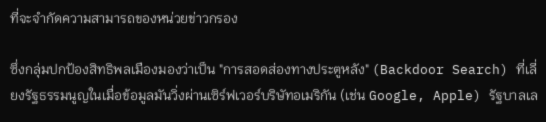ที่จะจำกัดความสามารถของหน่วยข่าวกรอง

ซึ่งกลุ่มปกป้องสิทธิพลเมืองมองว่าเป็น "การสอดส่องทางประตูหลัง" (Backdoor Search) ที่เลี่ยงรัฐธรรมนูญในเมื่อข้อมูลมันวิ่งผ่านเซิร์ฟเวอร์บริษัทอเมริกัน (เช่น Google, Apple) รัฐบาลเล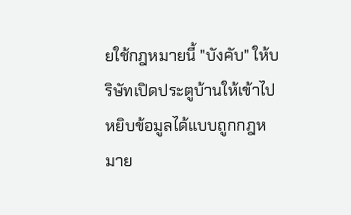ยใช้กฎหมายนี้ "บังคับ" ให้บริษัทเปิดประตูบ้านให้เข้าไปหยิบข้อมูลได้แบบถูกกฎหมาย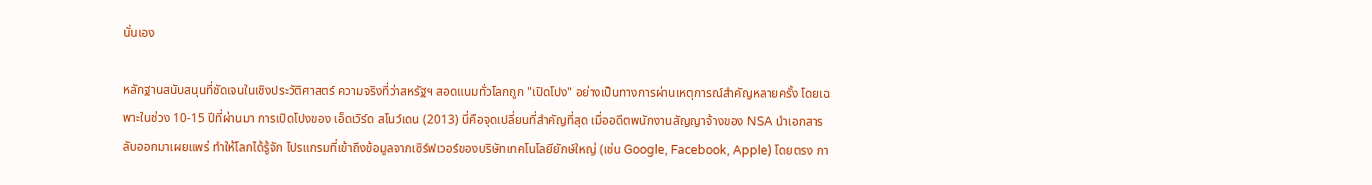นั่นเอง

หลักฐานสนับสนุนที่ชัดเจนในเชิงประวัติศาสตร์ ความจริงที่ว่าสหรัฐฯ สอดแนมทั่วโลกถูก "เปิดโปง" อย่างเป็นทางการผ่านเหตุการณ์สำคัญหลายครั้ง โดยเฉพาะในช่วง 10-15 ปีที่ผ่านมา การเปิดโปงของ เอ็ดเวิร์ด สโนว์เดน (2013) นี่คือจุดเปลี่ยนที่สำคัญที่สุด เมื่ออดีตพนักงานสัญญาจ้างของ NSA นำเอกสารลับออกมาเผยแพร่ ทำให้โลกได้รู้จัก โปรแกรมที่เข้าถึงข้อมูลจากเซิร์ฟเวอร์ของบริษัทเทคโนโลยียักษ์ใหญ่ (เช่น Google, Facebook, Apple) โดยตรง กา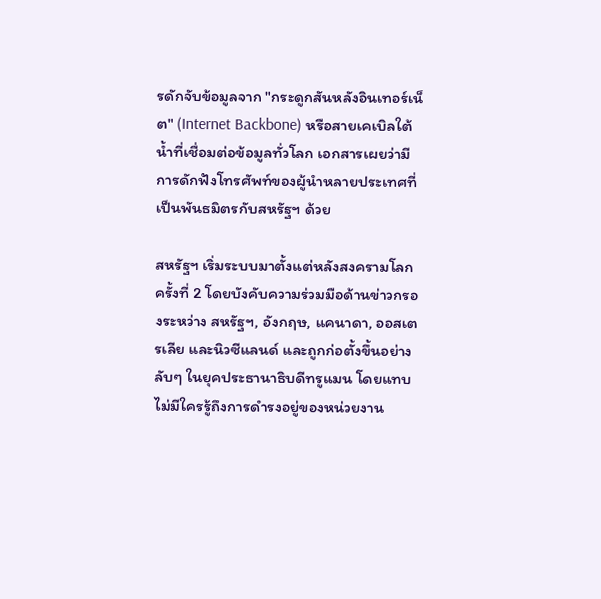รดักจับข้อมูลจาก "กระดูกสันหลังอินเทอร์เน็ต" (Internet Backbone) หรือสายเคเบิลใต้น้ำที่เชื่อมต่อข้อมูลทั่วโลก เอกสารเผยว่ามีการดักฟังโทรศัพท์ของผู้นำหลายประเทศที่เป็นพันธมิตรกับสหรัฐฯ ด้วย

สหรัฐฯ เริ่มระบบมาตั้งแต่หลังสงครามโลกครั้งที่ 2 โดยบังคับความร่วมมือด้านข่าวกรองระหว่าง สหรัฐฯ, อังกฤษ, แคนาดา, ออสเตรเลีย และนิวซีแลนด์ และถูกก่อตั้งขึ้นอย่างลับๆ ในยุคประธานาธิบดีทรูแมน โดยแทบไม่มีใครรู้ถึงการดำรงอยู่ของหน่วยงาน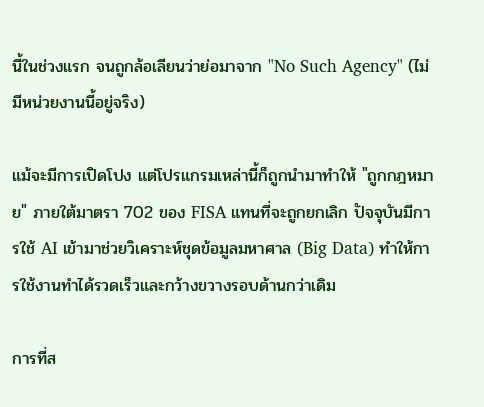นี้ในช่วงแรก จนถูกล้อเลียนว่าย่อมาจาก "No Such Agency" (ไม่มีหน่วยงานนี้อยู่จริง)

แม้จะมีการเปิดโปง แต่โปรแกรมเหล่านี้ก็ถูกนำมาทำให้ "ถูกกฎหมาย" ภายใต้มาตรา 702 ของ FISA แทนที่จะถูกยกเลิก ปัจจุบันมีการใช้ AI เข้ามาช่วยวิเคราะห์ชุดข้อมูลมหาศาล (Big Data) ทำให้การใช้งานทำได้รวดเร็วและกว้างขวางรอบด้านกว่าเดิม

การที่ส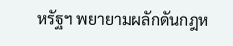หรัฐฯ พยายามผลักดันกฎห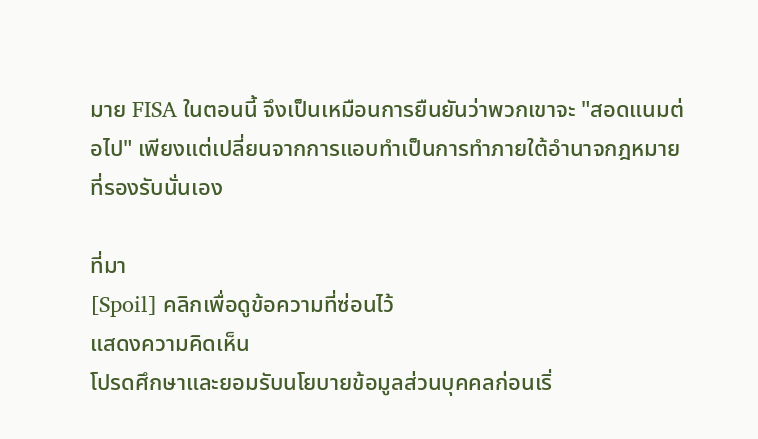มาย FISA ในตอนนี้ จึงเป็นเหมือนการยืนยันว่าพวกเขาจะ "สอดแนมต่อไป" เพียงแต่เปลี่ยนจากการแอบทำเป็นการทำภายใต้อำนาจกฎหมายที่รองรับนั่นเอง

ที่มา
[Spoil] คลิกเพื่อดูข้อความที่ซ่อนไว้
แสดงความคิดเห็น
โปรดศึกษาและยอมรับนโยบายข้อมูลส่วนบุคคลก่อนเริ่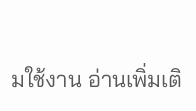มใช้งาน อ่านเพิ่มเติ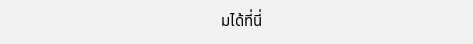มได้ที่นี่